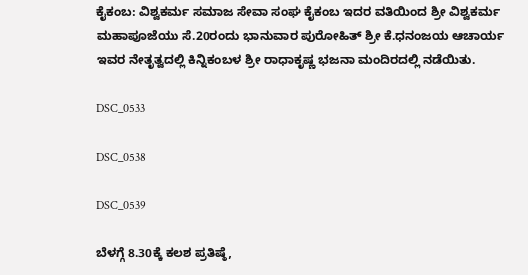ಕೈಕಂಬ: ವಿಶ್ವಕರ್ಮ ಸಮಾಜ ಸೇವಾ ಸಂಘ ಕೈಕಂಬ ಇದರ ವತಿಯಿಂದ ಶ್ರೀ ವಿಶ್ವಕರ್ಮ ಮಹಾಪೂಜೆಯು ಸೆ.20ರಂದು ಭಾನುವಾರ ಪುರೋಹಿತ್ ಶ್ರೀ ಕೆ.ಧನಂಜಯ ಆಚಾರ್ಯ ಇವರ ನೇತೃತ್ವದಲ್ಲಿ ಕಿನ್ನಿಕಂಬಳ ಶ್ರೀ ರಾಧಾಕೃಷ್ಣ ಭಜನಾ ಮಂದಿರದಲ್ಲಿ ನಡೆಯಿತು.

DSC_0533

DSC_0538

DSC_0539

ಬೆಳಗ್ಗೆ 8.30ಕ್ಕೆ ಕಲಶ ಪ್ರತಿಷ್ಠೆ,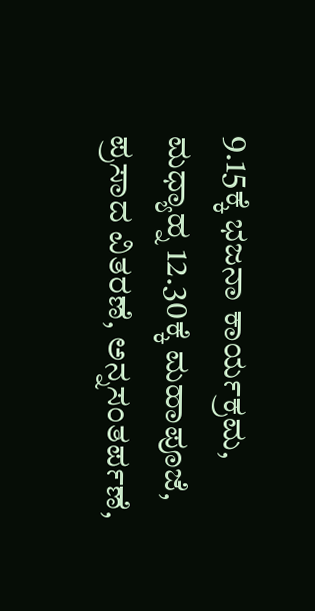9.15ಕ್ಕೆ ಭಜನಾ ಕಾರ್ಯಕ್ರಮ, ಮಧ್ಯಾಹ್ನ 12.30ಕ್ಕೆ ಮಹಾಪೂಜೆ, ಪ್ರಸಾದ ವಿತರಣೆ, ಅನ್ನಸಂತರ್ಪಣೆ,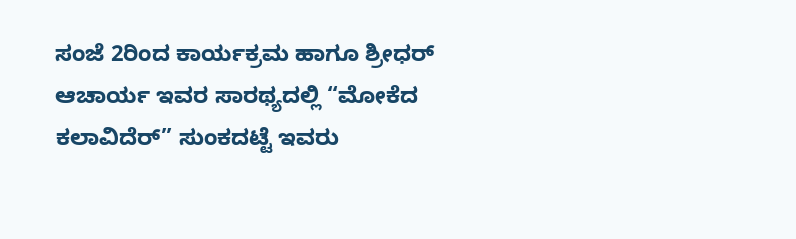ಸಂಜೆ 2ರಿಂದ ಕಾರ್ಯಕ್ರಮ ಹಾಗೂ ಶ್ರೀಧರ್ ಆಚಾರ್ಯ ಇವರ ಸಾರಥ್ಯದಲ್ಲಿ “ಮೋಕೆದ ಕಲಾವಿದೆರ್” ಸುಂಕದಟ್ಟೆ ಇವರು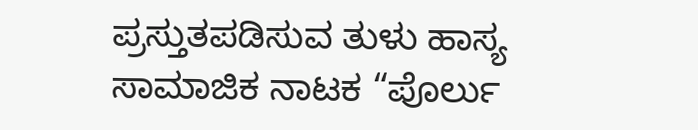ಪ್ರಸ್ತುತಪಡಿಸುವ ತುಳು ಹಾಸ್ಯ ಸಾಮಾಜಿಕ ನಾಟಕ “ಪೊರ್ಲು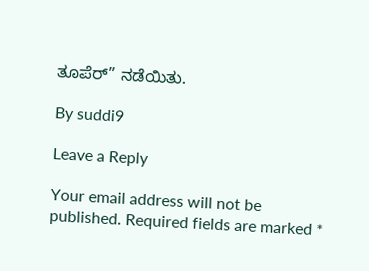ತೂಪೆರ್” ನಡೆಯಿತು.

By suddi9

Leave a Reply

Your email address will not be published. Required fields are marked *